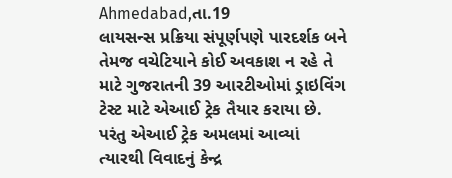Ahmedabad,તા.19
લાયસન્સ પ્રક્રિયા સંપૂર્ણપણે પારદર્શક બને તેમજ વચેટિયાને કોઈ અવકાશ ન રહે તે માટે ગુજરાતની 39 આરટીઓમાં ડ્રાઇવિંગ ટેસ્ટ માટે એઆઈ ટ્રેક તૈયાર કરાયા છે. પરંતુ એઆઈ ટ્રેક અમલમાં આવ્યાં ત્યારથી વિવાદનું કેન્દ્ર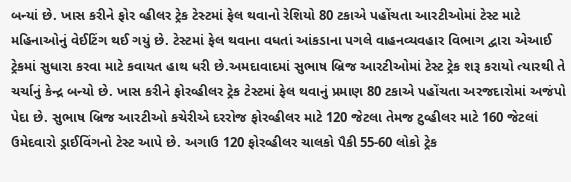બન્યાં છે. ખાસ કરીને ફોર વ્હીલર ટ્રેક ટેસ્ટમાં ફેલ થવાનો રેશિયો 80 ટકાએ પહોંચતા આરટીઓમાં ટેસ્ટ માટે મહિનાઓનું વેઈટિંગ થઈ ગયું છે. ટેસ્ટમાં ફેલ થવાના વધતાં આંકડાના પગલે વાહનવ્યવહાર વિભાગ દ્વારા એઆઈ ટ્રેકમાં સુધારા કરવા માટે કવાયત હાથ ધરી છે.અમદાવાદમાં સુભાષ બ્રિજ આરટીઓમાં ટેસ્ટ ટ્રેક શરૂ કરાયો ત્યારથી તે ચર્ચાનું કેન્દ્ર બન્યો છે. ખાસ કરીને ફોરવ્હીલર ટ્રેક ટેસ્ટમાં ફેલ થવાનું પ્રમાણ 80 ટકાએ પહોંચતા અરજદારોમાં અજંપો પેદા છે. સુભાષ બ્રિજ આરટીઓ કચેરીએ દરરોજ ફોરવ્હીલર માટે 120 જેટલા તેમજ ટુવ્હીલર માટે 160 જેટલાં ઉમેદવારો ડ્રાઈવિંગનો ટેસ્ટ આપે છે. અગાઉ 120 ફોરવ્હીલર ચાલકો પૈકી 55-60 લોકો ટ્રેક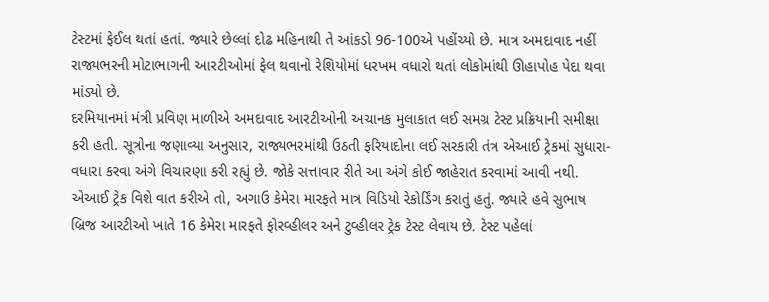ટેસ્ટમાં ફેઈલ થતાં હતાં. જ્યારે છેલ્લાં દોઢ મહિનાથી તે આંકડો 96-100એ પહોંચ્યો છે. માત્ર અમદાવાદ નહીં રાજ્યભરની મોટાભાગની આરટીઓમાં ફેલ થવાનો રેશિયોમાં ધરખમ વધારો થતાં લોકોમાંથી ઊહાપોહ પેદા થવા માંડ્યો છે.
દરમિયાનમાં મંત્રી પ્રવિણ માળીએ અમદાવાદ આરટીઓની અચાનક મુલાકાત લઈ સમગ્ર ટેસ્ટ પ્રક્રિયાની સમીક્ષા કરી હતી. સૂત્રોના જણાવ્યા અનુસાર, રાજ્યભરમાંથી ઉઠતી ફરિયાદોના લઈ સરકારી તંત્ર એઆઈ ટ્રેકમાં સુધારા-વધારા કરવા અંગે વિચારણા કરી રહ્યું છે. જોકે સત્તાવાર રીતે આ અંગે કોઈ જાહેરાત કરવામાં આવી નથી.
એઆઈ ટ્રેક વિશે વાત કરીએ તો, અગાઉ કેમેરા મારફતે માત્ર વિડિયો રેકોર્ડિંગ કરાતું હતું. જ્યારે હવે સુભાષ બ્રિજ આરટીઓ ખાતે 16 કેમેરા મારફતે ફોરવ્હીલર અને ટુવ્હીલર ટ્રેક ટેસ્ટ લેવાય છે. ટેસ્ટ પહેલાં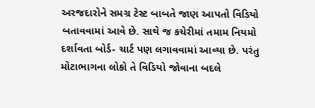અરજદારોને સમગ્ર ટેસ્ટ બાબતે જાણ આપતો વિડિયો બતાવવામાં આવે છે. સાથે જ કચેરીમાં તમામ નિયમો દર્શાવતા બોર્ડ- ચાર્ટ પણ લગાવવામાં આવ્યા છે. પરંતુ મોટાભાગના લોકો તે વિડિયો જોવાના બદલે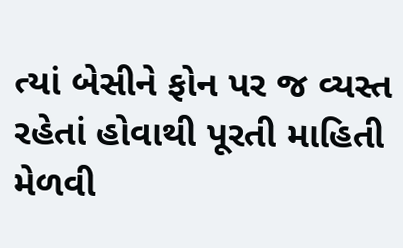ત્યાં બેસીને ફોન પર જ વ્યસ્ત રહેતાં હોવાથી પૂરતી માહિતી મેળવી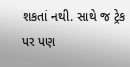શકતાં નથી. સાથે જ ટ્રેક પર પણ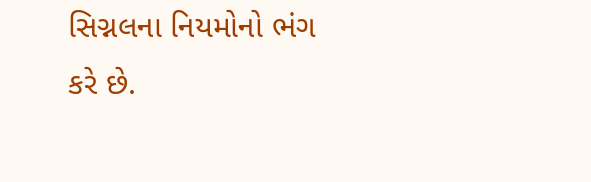સિગ્નલના નિયમોનો ભંગ કરે છે.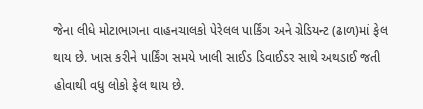જેના લીધે મોટાભાગના વાહનચાલકો પેરેલલ પાર્કિંગ અને ગ્રેડિયન્ટ (ઢાળ)માં ફેલ થાય છે. ખાસ કરીને પાર્કિંગ સમયે ખાલી સાઈડ ડિવાઈડર સાથે અથડાઈ જતી હોવાથી વધુ લોકો ફેલ થાય છે.